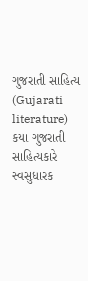ગુજરાતી સાહિત્ય (Gujarati literature) કયા ગુજરાતી સાહિત્યકારે સ્વસુધારક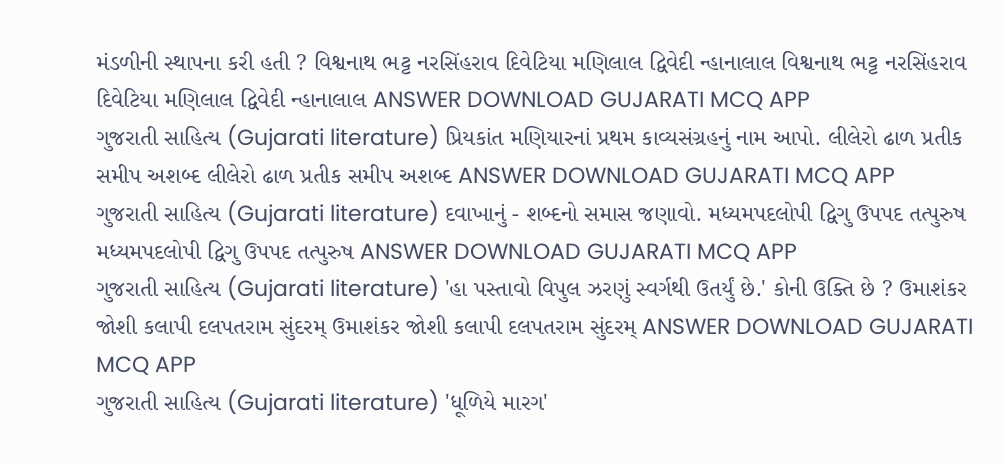મંડળીની સ્થાપના કરી હતી ? વિશ્વનાથ ભટ્ટ નરસિંહરાવ દિવેટિયા મણિલાલ દ્વિવેદી ન્હાનાલાલ વિશ્વનાથ ભટ્ટ નરસિંહરાવ દિવેટિયા મણિલાલ દ્વિવેદી ન્હાનાલાલ ANSWER DOWNLOAD GUJARATI MCQ APP
ગુજરાતી સાહિત્ય (Gujarati literature) પ્રિયકાંત મણિયારનાં પ્રથમ કાવ્યસંગ્રહનું નામ આપો. લીલેરો ઢાળ પ્રતીક સમીપ અશબ્દ લીલેરો ઢાળ પ્રતીક સમીપ અશબ્દ ANSWER DOWNLOAD GUJARATI MCQ APP
ગુજરાતી સાહિત્ય (Gujarati literature) દવાખાનું - શબ્દનો સમાસ જણાવો. મધ્યમપદલોપી દ્વિગુ ઉપપદ તત્પુરુષ મધ્યમપદલોપી દ્વિગુ ઉપપદ તત્પુરુષ ANSWER DOWNLOAD GUJARATI MCQ APP
ગુજરાતી સાહિત્ય (Gujarati literature) 'હા પસ્તાવો વિપુલ ઝરણું સ્વર્ગથી ઉતર્યું છે.' કોની ઉક્તિ છે ? ઉમાશંકર જોશી કલાપી દલપતરામ સુંદરમ્ ઉમાશંકર જોશી કલાપી દલપતરામ સુંદરમ્ ANSWER DOWNLOAD GUJARATI MCQ APP
ગુજરાતી સાહિત્ય (Gujarati literature) 'ધૂળિયે મારગ'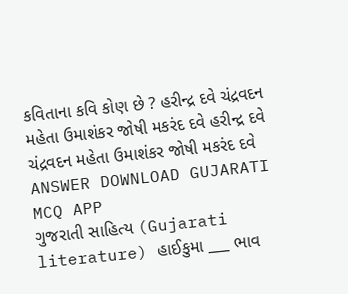કવિતાના કવિ કોણ છે ? હરીન્દ્ર દવે ચંદ્રવદન મહેતા ઉમાશંકર જોષી મકરંદ દવે હરીન્દ્ર દવે ચંદ્રવદન મહેતા ઉમાશંકર જોષી મકરંદ દવે ANSWER DOWNLOAD GUJARATI MCQ APP
ગુજરાતી સાહિત્ય (Gujarati literature) હાઈકુમા ___ ભાવ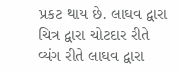પ્રકટ થાય છે. લાઘવ દ્વારા ચિત્ર દ્વારા ચોટદાર રીતે વ્યંગ રીતે લાઘવ દ્વારા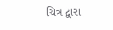ચિત્ર દ્વારા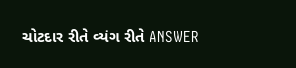ચોટદાર રીતે વ્યંગ રીતે ANSWER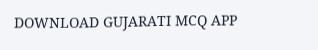DOWNLOAD GUJARATI MCQ APP